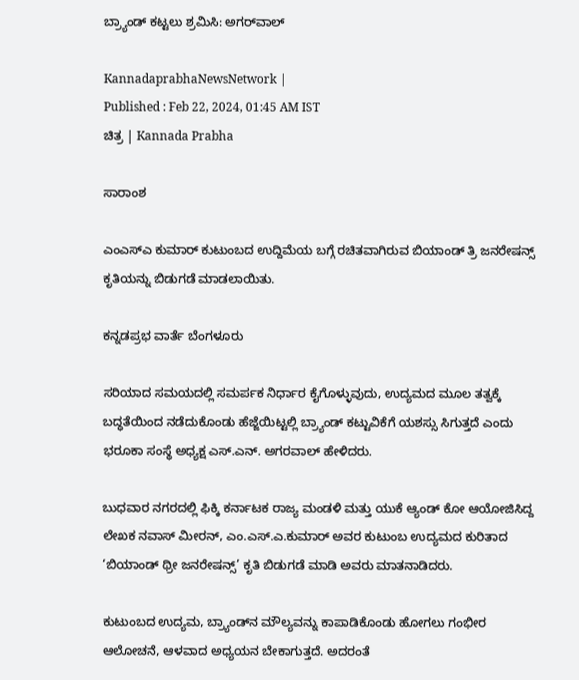ಬ್ರ್ಯಾಂಡ್‌ ಕಟ್ಟಲು ಶ್ರಮಿಸಿ: ಅಗರ್‌ವಾಲ್‌

KannadaprabhaNewsNetwork |
Published : Feb 22, 2024, 01:45 AM IST
ಚಿತ್ರ | Kannada Prabha

ಸಾರಾಂಶ

ಎಂಎಸ್‌ಎ ಕುಮಾರ್‌ ಕುಟುಂಬದ ಉದ್ದಿಮೆಯ ಬಗ್ಗೆ ರಚಿತವಾಗಿರುವ ಬಿಯಾಂಡ್‌ ತ್ರಿ ಜನರೇಷನ್ಸ್‌ ಕೃತಿಯನ್ನು ಬಿಡುಗಡೆ ಮಾಡಲಾಯಿತು.

ಕನ್ನಡಪ್ರಭ ವಾರ್ತೆ ಬೆಂಗಳೂರು

ಸರಿಯಾದ ಸಮಯದಲ್ಲಿ ಸಮರ್ಪಕ ನಿರ್ಧಾರ ಕೈಗೊಳ್ಳುವುದು, ಉದ್ಯಮದ ಮೂಲ ತತ್ವಕ್ಕೆ ಬದ್ಧತೆಯಿಂದ ನಡೆದುಕೊಂಡು ಹೆಜ್ಜೆಯಿಟ್ಟಲ್ಲಿ ಬ್ರ್ಯಾಂಡ್‌ ಕಟ್ಟುವಿಕೆಗೆ ಯಶಸ್ಸು ಸಿಗುತ್ತದೆ ಎಂದು ಭರೂಕಾ ಸಂಸ್ಥೆ ಅಧ್ಯಕ್ಷ ಎಸ್.ಎನ್. ಅಗರವಾಲ್ ಹೇಳಿದರು.

ಬುಧವಾರ ನಗರದಲ್ಲಿ ಫಿಕ್ಕಿ ಕರ್ನಾಟಕ ರಾಜ್ಯ ಮಂಡಳಿ ಮತ್ತು ಯುಕೆ ಆ್ಯಂಡ್‌ ಕೋ ಆಯೋಜಿಸಿದ್ದ ಲೇಖಕ ನವಾಸ್ ಮೀರನ್, ಎಂ.ಎಸ್.ಎ.ಕುಮಾರ್ ಅವರ ಕುಟುಂಬ ಉದ್ಯಮದ ಕುರಿತಾದ ‘ಬಿಯಾಂಡ್ ಥ್ರೀ ಜನರೇಷನ್ಸ್’ ಕೃತಿ ಬಿಡುಗಡೆ ಮಾಡಿ ಅವರು ಮಾತನಾಡಿದರು.

ಕುಟುಂಬದ ಉದ್ಯಮ, ಬ್ರ್ಯಾಂಡ್‌ನ ಮೌಲ್ಯವನ್ನು ಕಾಪಾಡಿಕೊಂಡು ಹೋಗಲು ಗಂಭೀರ ಆಲೋಚನೆ, ಆಳವಾದ ಅಧ್ಯಯನ ಬೇಕಾಗುತ್ತದೆ. ಅದರಂತೆ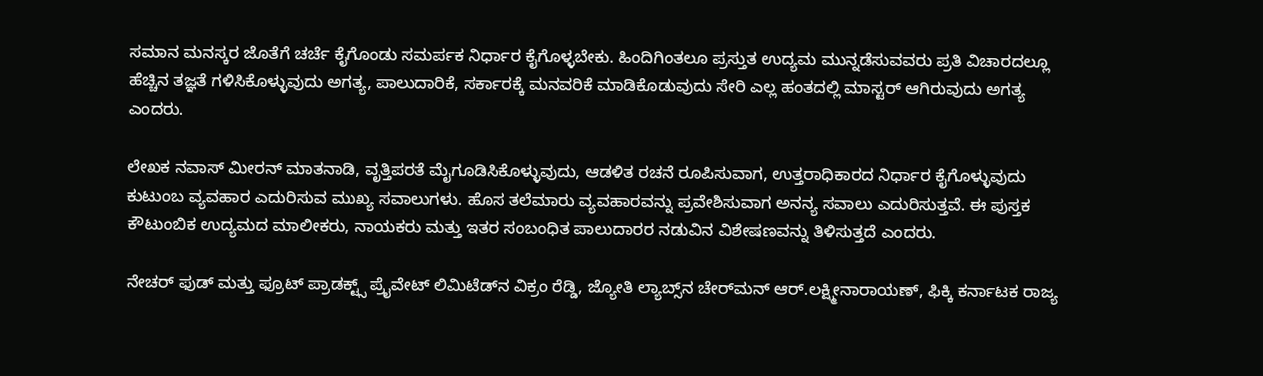ಸಮಾನ ಮನಸ್ಕರ ಜೊತೆಗೆ ಚರ್ಚೆ ಕೈಗೊಂಡು ಸಮರ್ಪಕ ನಿರ್ಧಾರ ಕೈಗೊಳ್ಳಬೇಕು. ಹಿಂದಿಗಿಂತಲೂ ಪ್ರಸ್ತುತ ಉದ್ಯಮ ಮುನ್ನಡೆಸುವವರು ಪ್ರತಿ ವಿಚಾರದಲ್ಲೂ ಹೆಚ್ಚಿನ ತಜ್ಞತೆ ಗಳಿಸಿಕೊಳ್ಳುವುದು ಅಗತ್ಯ, ಪಾಲುದಾರಿಕೆ, ಸರ್ಕಾರಕ್ಕೆ ಮನವರಿಕೆ ಮಾಡಿಕೊಡುವುದು ಸೇರಿ ಎಲ್ಲ ಹಂತದಲ್ಲಿ ಮಾಸ್ಟರ್‌ ಆಗಿರುವುದು ಅಗತ್ಯ ಎಂದರು.

ಲೇಖಕ ನವಾಸ್ ಮೀರನ್ ಮಾತನಾಡಿ, ವೃತ್ತಿಪರತೆ ಮೈಗೂಡಿಸಿಕೊಳ್ಳುವುದು, ಆಡಳಿತ ರಚನೆ ರೂಪಿಸುವಾಗ, ಉತ್ತರಾಧಿಕಾರದ ನಿರ್ಧಾರ ಕೈಗೊಳ್ಳುವುದು ಕುಟುಂಬ ವ್ಯವಹಾರ ಎದುರಿಸುವ ಮುಖ್ಯ ಸವಾಲುಗಳು. ಹೊಸ ತಲೆಮಾರು ವ್ಯವಹಾರವನ್ನು ಪ್ರವೇಶಿಸುವಾಗ ಅನನ್ಯ ಸವಾಲು ಎದುರಿಸುತ್ತವೆ. ಈ ಪುಸ್ತಕ ಕೌಟುಂಬಿಕ ಉದ್ಯಮದ ಮಾಲೀಕರು, ನಾಯಕರು ಮತ್ತು ಇತರ ಸಂಬಂಧಿತ ಪಾಲುದಾರರ ನಡುವಿನ ವಿಶೇಷಣವನ್ನು ತಿಳಿಸುತ್ತದೆ ಎಂದರು.

ನೇಚರ್ ಫುಡ್ ಮತ್ತು ಫ್ರೂಟ್ ಪ್ರಾಡಕ್ಟ್ಸ್ ಪ್ರೈವೇಟ್ ಲಿಮಿಟೆಡ್‌ನ ವಿಕ್ರಂ ರೆಡ್ಡಿ, ಜ್ಯೋತಿ ಲ್ಯಾಬ್ಸ್‌ನ ಚೇರ್‌ಮನ್‌ ಆರ್.ಲಕ್ಷ್ಮೀನಾರಾಯಣ್, ಫಿಕ್ಕಿ ಕರ್ನಾಟಕ ರಾಜ್ಯ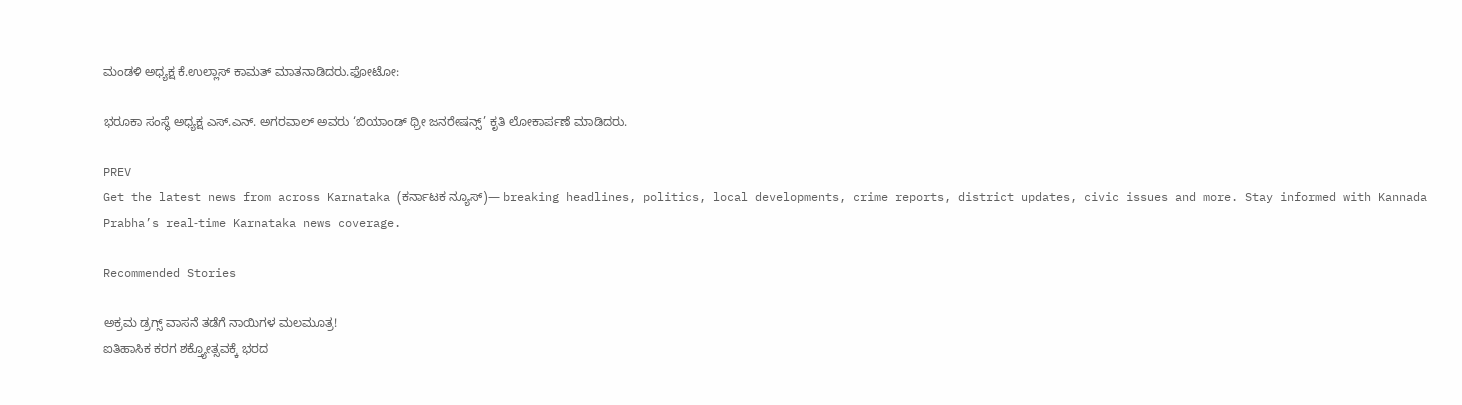ಮಂಡಳಿ ಅಧ್ಯಕ್ಷ ಕೆ.ಉಲ್ಲಾಸ್ ಕಾಮತ್ ಮಾತನಾಡಿದರು.ಫೋಟೋ:

ಭರೂಕಾ ಸಂಸ್ಥೆ ಅಧ್ಯಕ್ಷ ಎಸ್.ಎನ್. ಅಗರವಾಲ್ ಅವರು ‘ಬಿಯಾಂಡ್ ಥ್ರೀ ಜನರೇಷನ್ಸ್’ ಕೃತಿ ಲೋಕಾರ್ಪಣೆ ಮಾಡಿದರು.

PREV
Get the latest news from across Karnataka (ಕರ್ನಾಟಕ ನ್ಯೂಸ್)— breaking headlines, politics, local developments, crime reports, district updates, civic issues and more. Stay informed with Kannada Prabha’s real‑time Karnataka news coverage.

Recommended Stories

ಅಕ್ರಮ ಡ್ರಗ್ಸ್‌ ವಾಸನೆ ತಡೆಗೆ ನಾಯಿಗಳ ಮಲಮೂತ್ರ!
ಐತಿಹಾಸಿಕ ಕರಗ ಶಕ್ತ್ಯೋತ್ಸವಕ್ಕೆ ಭರದ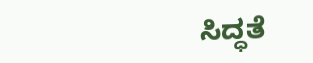ಸಿದ್ಧತೆ